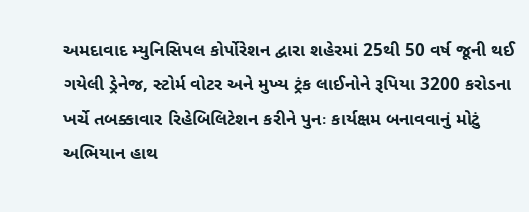અમદાવાદ મ્યુનિસિપલ કોર્પોરેશન દ્વારા શહેરમાં 25થી 50 વર્ષ જૂની થઈ ગયેલી ડ્રેનેજ, સ્ટોર્મ વોટર અને મુખ્ય ટ્રંક લાઈનોને રૂપિયા 3200 કરોડના ખર્ચે તબક્કાવાર રિહેબિલિટેશન કરીને પુનઃ કાર્યક્ષમ બનાવવાનું મોટું અભિયાન હાથ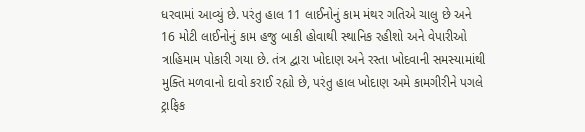ધરવામાં આવ્યું છે. પરંતુ હાલ 11 લાઈનોનું કામ મંથર ગતિએ ચાલુ છે અને 16 મોટી લાઈનોનું કામ હજુ બાકી હોવાથી સ્થાનિક રહીશો અને વેપારીઓ ત્રાહિમામ પોકારી ગયા છે. તંત્ર દ્વારા ખોદાણ અને રસ્તા ખોદવાની સમસ્યામાંથી મુક્તિ મળવાનો દાવો કરાઈ રહ્યો છે, પરંતુ હાલ ખોદાણ અમે કામગીરીને પગલે ટ્રાફિક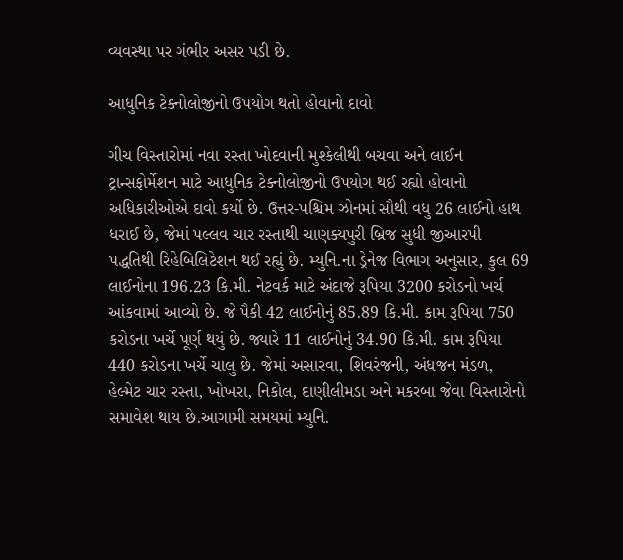વ્યવસ્થા પર ગંભીર અસર પડી છે.

આધુનિક ટેક્નોલોજીનો ઉપયોગ થતો હોવાનો દાવો

ગીચ વિસ્તારોમાં નવા રસ્તા ખોદવાની મુશ્કેલીથી બચવા અને લાઈન ટ્રાન્સફોર્મેશન માટે આધુનિક ટેક્નોલોજીનો ઉપયોગ થઈ રહ્યો હોવાનો અધિકારીઓએ દાવો કર્યો છે. ઉત્તર-પશ્ચિમ ઝોનમાં સૌથી વધુ 26 લાઈનો હાથ ધરાઈ છે, જેમાં પલ્લવ ચાર રસ્તાથી ચાણક્યપુરી બ્રિજ સુધી જીઆરપી પદ્ધતિથી રિહેબિલિટેશન થઈ રહ્યું છે. મ્યુનિ.ના ડ્રેનેજ વિભાગ અનુસાર, કુલ 69 લાઈનોના 196.23 કિ.મી. નેટવર્ક માટે અંદાજે રૂપિયા 3200 કરોડનો ખર્ચ આંકવામાં આવ્યો છે. જે પૈકી 42 લાઈનોનું 85.89 કિ.મી. કામ રૂપિયા 750 કરોડના ખર્ચે પૂર્ણ થયું છે. જ્યારે 11 લાઈનોનું 34.90 કિ.મી. કામ રૂપિયા 440 કરોડના ખર્ચે ચાલુ છે. જેમાં અસારવા, શિવરંજની, અંધજન મંડળ, હેલ્મેટ ચાર રસ્તા, ખોખરા, નિકોલ, દાણીલીમડા અને મકરબા જેવા વિસ્તારોનો સમાવેશ થાય છે.આગામી સમયમાં મ્યુનિ.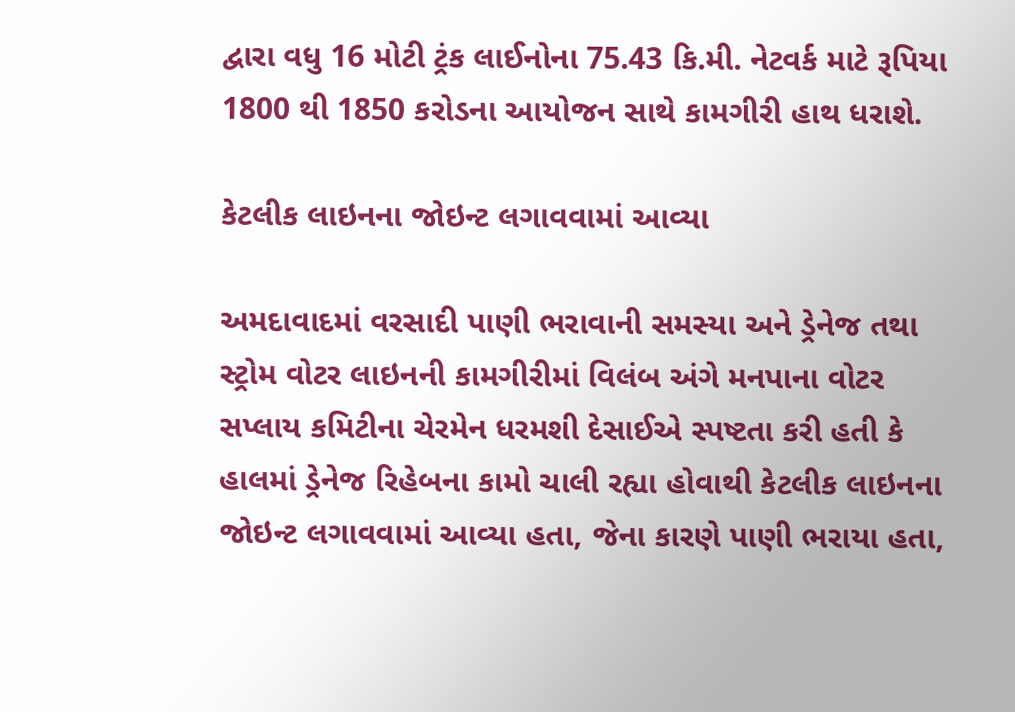દ્વારા વધુ 16 મોટી ટ્રંક લાઈનોના 75.43 કિ.મી. નેટવર્ક માટે રૂપિયા 1800 થી 1850 કરોડના આયોજન સાથે કામગીરી હાથ ધરાશે.

કેટલીક લાઇનના જોઇન્ટ લગાવવામાં આવ્યા

અમદાવાદમાં વરસાદી પાણી ભરાવાની સમસ્યા અને ડ્રેનેજ તથા સ્ટ્રોમ વોટર લાઇનની કામગીરીમાં વિલંબ અંગે મનપાના વોટર સપ્લાય કમિટીના ચેરમેન ધરમશી દેસાઈએ સ્પષ્ટતા કરી હતી કે હાલમાં ડ્રેનેજ રિહેબના કામો ચાલી રહ્યા હોવાથી કેટલીક લાઇનના જોઇન્ટ લગાવવામાં આવ્યા હતા, જેના કારણે પાણી ભરાયા હતા,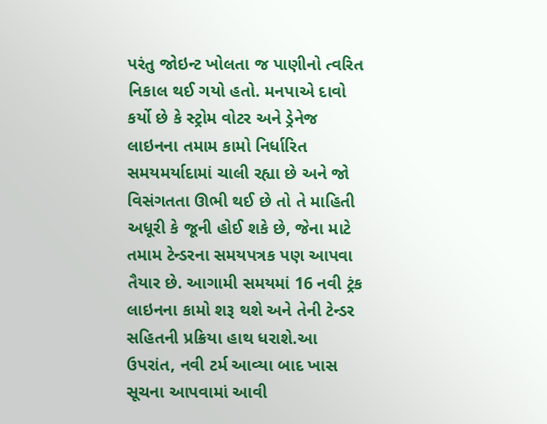પરંતુ જોઇન્ટ ખોલતા જ પાણીનો ત્વરિત નિકાલ થઈ ગયો હતો. મનપાએ દાવો કર્યો છે કે સ્ટ્રોમ વોટર અને ડ્રેનેજ લાઇનના તમામ કામો નિર્ધારિત સમયમર્યાદામાં ચાલી રહ્યા છે અને જો વિસંગતતા ઊભી થઈ છે તો તે માહિતી અધૂરી કે જૂની હોઈ શકે છે, જેના માટે તમામ ટેન્ડરના સમયપત્રક પણ આપવા તૈયાર છે. આગામી સમયમાં 16 નવી ટ્રંક લાઇનના કામો શરૂ થશે અને તેની ટેન્ડર સહિતની પ્રક્રિયા હાથ ધરાશે.આ ઉપરાંત, નવી ટર્મ આવ્યા બાદ ખાસ સૂચના આપવામાં આવી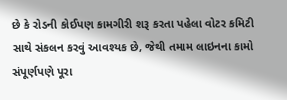છે કે રોડની કોઈપણ કામગીરી શરૂ કરતા પહેલા વોટર કમિટી સાથે સંકલન કરવું આવશ્યક છે, જેથી તમામ લાઇનના કામો સંપૂર્ણપણે પૂરા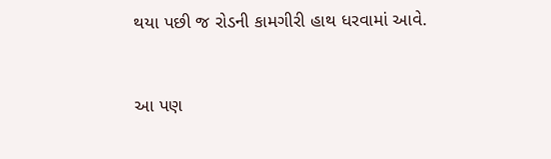થયા પછી જ રોડની કામગીરી હાથ ધરવામાં આવે.


આ પણ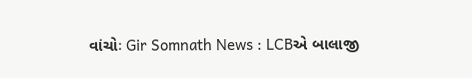વાંચોઃ Gir Somnath News : LCBએ બાલાજી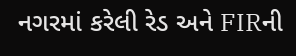નગરમાં કરેલી રેડ અને FIRની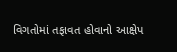વિગતોમાં તફાવત હોવાનો આક્ષેપ